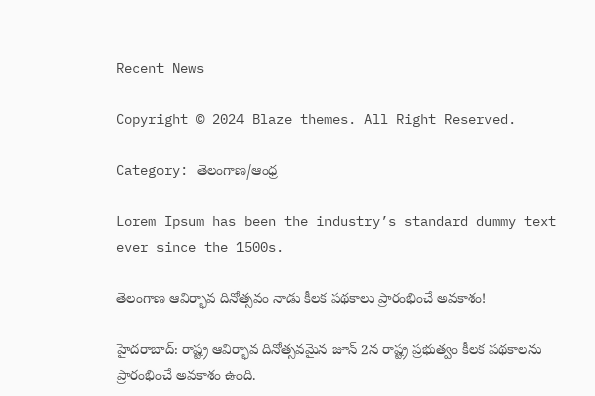Recent News

Copyright © 2024 Blaze themes. All Right Reserved.

Category: తెలంగాణ/ఆంధ్ర

Lorem Ipsum has been the industry’s standard dummy text ever since the 1500s.

తెలంగాణ ఆవిర్భావ దినోత్సవం నాడు కీలక పథకాలు ప్రారంభించే అవకాశం!

హైదరాబాద్: రాష్ట్ర ఆవిర్భావ దినోత్సవమైన జూన్ 2న రాష్ట్ర ప్రభుత్వం కీలక పథకాలను ప్రారంభించే అవకాశం ఉంది.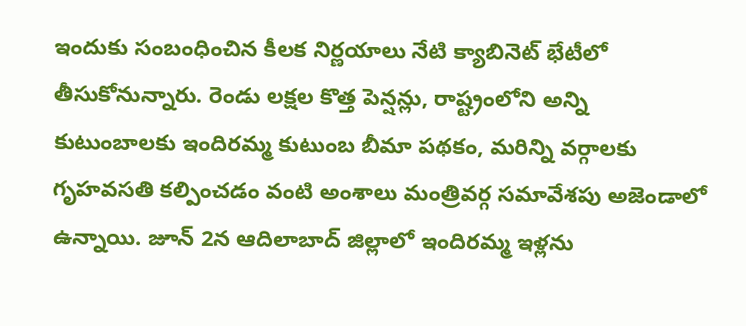ఇందుకు సంబంధించిన కీలక నిర్ణయాలు నేటి క్యాబినెట్‌ భేటీలో తీసుకోనున్నారు. రెండు లక్షల కొత్త పెన్షన్లు, రాష్ట్రంలోని అన్ని కుటుంబాలకు ఇందిరమ్మ కుటుంబ బీమా పథకం, మరిన్ని వర్గాలకు గృహవసతి కల్పించడం వంటి అంశాలు మంత్రివర్గ సమావేశపు అజెండాలో ఉన్నాయి. జూన్ 2న ఆదిలాబాద్ జిల్లాలో ఇందిరమ్మ ఇళ్లను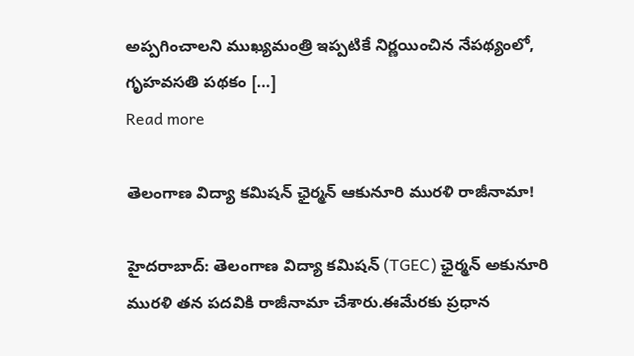అప్పగించాలని ముఖ్యమంత్రి ఇప్పటికే నిర్ణయించిన నేపథ్యంలో, గృహవసతి పథకం […]
Read more

తెలంగాణ విద్యా కమిషన్ ఛైర్మన్ ఆకునూరి మురళి రాజీనామా!

హైదరాబాద్: తెలంగాణ విద్యా కమిషన్ (TGEC) ఛైర్మన్ అకునూరి మురళి తన పదవికి రాజీనామా చేశారు.ఈమేరకు ప్రధాన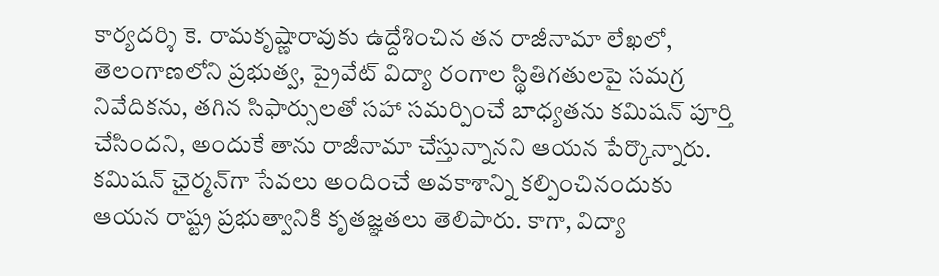కార్యదర్శి కె. రామకృష్ణారావుకు ఉద్దేశించిన తన రాజీనామా లేఖలో, తెలంగాణలోని ప్రభుత్వ, ప్రైవేట్ విద్యా రంగాల స్థితిగతులపై సమగ్ర నివేదికను, తగిన సిఫార్సులతో సహా సమర్పించే బాధ్యతను కమిషన్ పూర్తి చేసిందని, అందుకే తాను రాజీనామా చేస్తున్నానని ఆయన పేర్కొన్నారు. కమిషన్ ఛైర్మన్‌గా సేవలు అందించే అవకాశాన్ని కల్పించినందుకు ఆయన రాష్ట్ర ప్రభుత్వానికి కృతజ్ఞతలు తెలిపారు. కాగా, విద్యా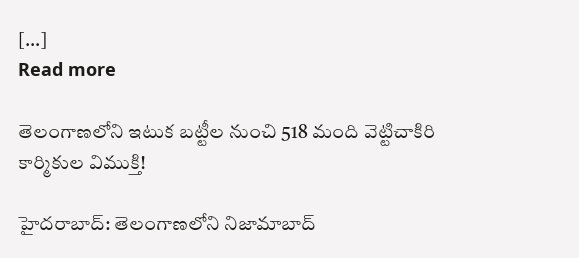[…]
Read more

తెలంగాణలోని ఇటుక బట్టీల నుంచి 518 మంది వెట్టిచాకిరి కార్మికుల విముక్తి!

హైదరాబాద్: తెలంగాణలోని నిజామాబాద్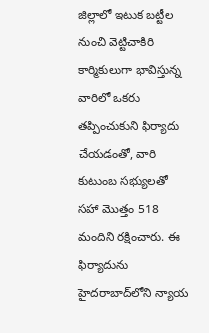జిల్లాలో ఇటుక బట్టీల నుంచి వెట్టిచాకిరి కార్మికులుగా భావిస్తున్న వారిలో ఒకరు తప్పించుకుని ఫిర్యాదు చేయడంతో, వారి కుటుంబ సభ్యులతో సహా మొత్తం 518 మందిని రక్షించారు. ఈ ఫిర్యాదును హైదరాబాద్‌లోని న్యాయ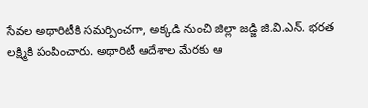సేవల అథారిటీకి సమర్పించగా, అక్కడి నుంచి జిల్లా జడ్జి జి.వి.ఎన్. భరత లక్ష్మికి పంపించారు. అథారిటీ ఆదేశాల మేరకు ఆ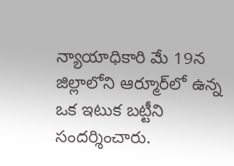న్యాయాధికారి మే 19న జిల్లాలోని ఆర్మూర్‌లో ఉన్న ఒక ఇటుక బట్టీని సందర్శించారు.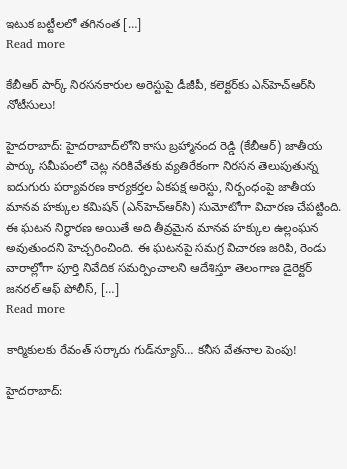ఇటుక బట్టీలలో తగినంత […]
Read more

కేబీఆర్ పార్క్ నిరసనకారుల అరెస్టుపై డీజీపీ, కలెక్టర్‌కు ఎన్‌హెచ్‌ఆర్‌సి నోటీసులు!

హైదరాబాద్: హైదరాబాద్‌లోని కాసు బ్రహ్మానంద రెడ్డి (కేబీఆర్) జాతీయ పార్కు సమీపంలో చెట్ల నరికివేతకు వ్యతిరేకంగా నిరసన తెలుపుతున్న ఐదుగురు పర్యావరణ కార్యకర్తల ఏకపక్ష అరెస్టు, నిర్బంధంపై జాతీయ మానవ హక్కుల కమిషన్ (ఎన్‌హెచ్‌ఆర్‌సి) సుమోటోగా విచారణ చేపట్టింది. ఈ ఘటన నిర్ధారణ అయితే అది తీవ్రమైన మానవ హక్కుల ఉల్లంఘన అవుతుందని హెచ్చరించింది. ఈ ఘటనపై సమగ్ర విచారణ జరిపి, రెండు వారాల్లోగా పూర్తి నివేదిక సమర్పించాలని ఆదేశిస్తూ తెలంగాణ డైరెక్టర్ జనరల్ ఆఫ్ పోలీస్, […]
Read more

కార్మికులకు రేవంత్‌ సర్కారు గుడ్‌న్యూస్‌… కనీస వేతనాల పెంపు!

హైదరాబాద్: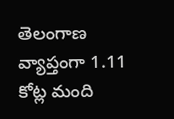తెలంగాణ వ్యాప్తంగా 1.11 కోట్ల మంది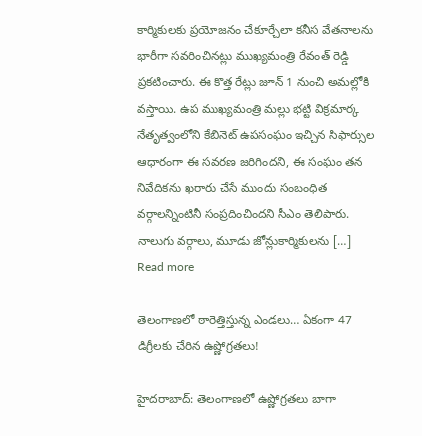కార్మికులకు ప్రయోజనం చేకూర్చేలా కనీస వేతనాలను భారీగా సవరించినట్లు ముఖ్యమంత్రి రేవంత్ రెడ్డి ప్రకటించారు. ఈ కొత్త రేట్లు జూన్ 1 నుంచి అమల్లోకి వస్తాయి. ఉప ముఖ్యమంత్రి మల్లు భట్టి విక్రమార్క నేతృత్వంలోని కేబినెట్ ఉపసంఘం ఇచ్చిన సిఫార్సుల ఆధారంగా ఈ సవరణ జరిగిందని, ఈ సంఘం తన నివేదికను ఖరారు చేసే ముందు సంబంధిత వర్గాలన్నింటినీ సంప్రదించిందని సీఎం తెలిపారు. నాలుగు వర్గాలు, మూడు జోన్లుకార్మికులను […]
Read more

తెలంగాణలో ఠారెత్తిస్తున్న ఎండలు… ఏకంగా 47 డిగ్రీలకు చేరిన ఉష్ణోగ్రతలు!

హైదరాబాద్: తెలంగాణలో ఉష్ణోగ్రతలు బాగా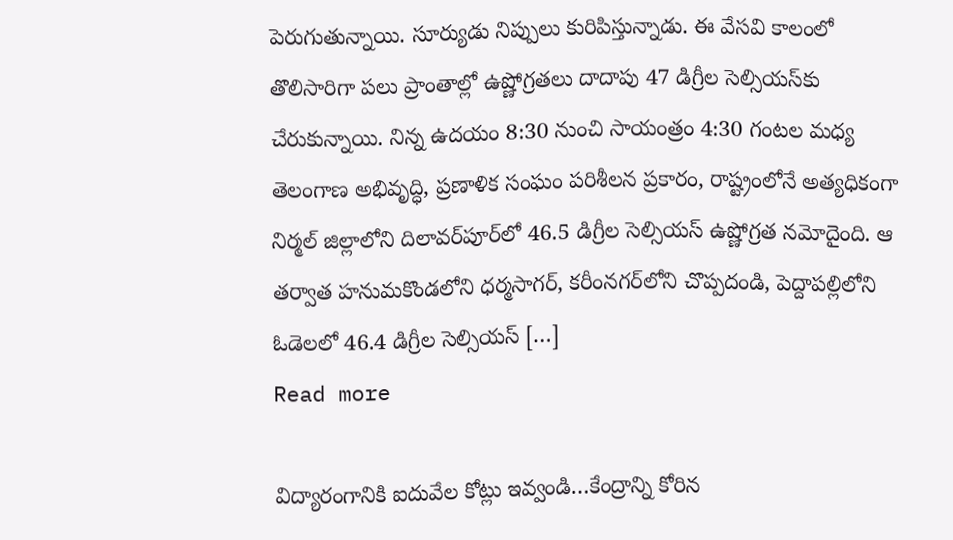పెరుగుతున్నాయి. సూర్యుడు నిప్పులు కురిపిస్తున్నాడు. ఈ వేసవి కాలంలో తొలిసారిగా పలు ప్రాంతాల్లో ఉష్ణోగ్రతలు దాదాపు 47 డిగ్రీల సెల్సియస్‌కు చేరుకున్నాయి. నిన్న ఉదయం 8:30 నుంచి సాయంత్రం 4:30 గంటల మధ్య తెలంగాణ అభివృద్ధి, ప్రణాళిక సంఘం పరిశీలన ప్రకారం, రాష్ట్రంలోనే అత్యధికంగా నిర్మల్ జిల్లాలోని దిలావర్‌పూర్‌లో 46.5 డిగ్రీల సెల్సియస్ ఉష్ణోగ్రత నమోదైంది. ఆ తర్వాత హనుమకొండలోని ధర్మసాగర్, కరీంనగర్‌లోని చొప్పదండి, పెద్దాపల్లిలోని ఓడెలలో 46.4 డిగ్రీల సెల్సియస్ […]
Read more

విద్యారంగానికి ఐదువేల కోట్లు ఇవ్వండి…కేంద్రాన్ని కోరిన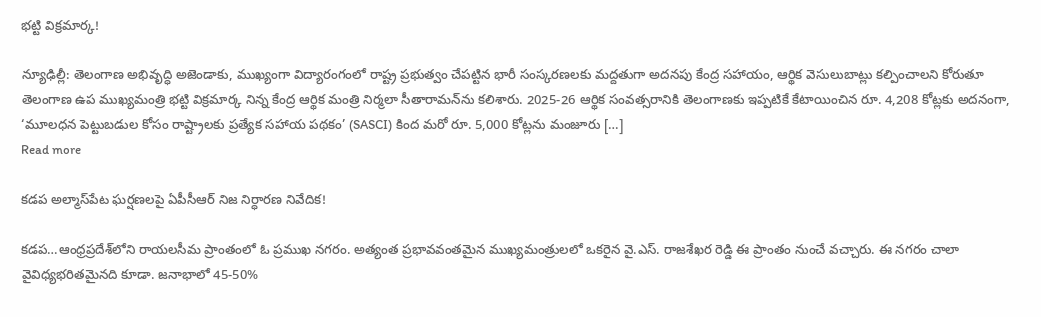భట్టి విక్రమార్క!

న్యూఢిల్లీ: తెలంగాణ అభివృద్ధి అజెండాకు, ముఖ్యంగా విద్యారంగంలో రాష్ట్ర ప్రభుత్వం చేపట్టిన భారీ సంస్కరణలకు మద్దతుగా అదనపు కేంద్ర సహాయం, ఆర్థిక వెసులుబాట్లు కల్పించాలని కోరుతూ తెలంగాణ ఉప ముఖ్యమంత్రి భట్టి విక్రమార్క నిన్న కేంద్ర ఆర్థిక మంత్రి నిర్మలా సీతారామన్‌ను కలిశారు. 2025-26 ఆర్థిక సంవత్సరానికి తెలంగాణకు ఇప్పటికే కేటాయించిన రూ. 4,208 కోట్లకు అదనంగా, ‘మూలధన పెట్టుబడుల కోసం రాష్ట్రాలకు ప్రత్యేక సహాయ పథకం’ (SASCI) కింద మరో రూ. 5,000 కోట్లను మంజూరు […]
Read more

కడప అల్మాస్‌పేట ఘర్షణలపై ఏపీసీఆర్‌ నిజ నిర్ధారణ నివేదిక!

కడప…ఆంధ్రప్రదేశ్‌లోని రాయలసీమ ప్రాంతంలో ఓ ప్రముఖ నగరం. అత్యంత ప్రభావవంతమైన ముఖ్యమంత్రులలో ఒకరైన వై.ఎస్. రాజశేఖర రెడ్డి ఈ ప్రాంతం నుంచే వచ్చారు. ఈ నగరం చాలా వైవిధ్యభరితమైనది కూడా. జనాభాలో 45-50%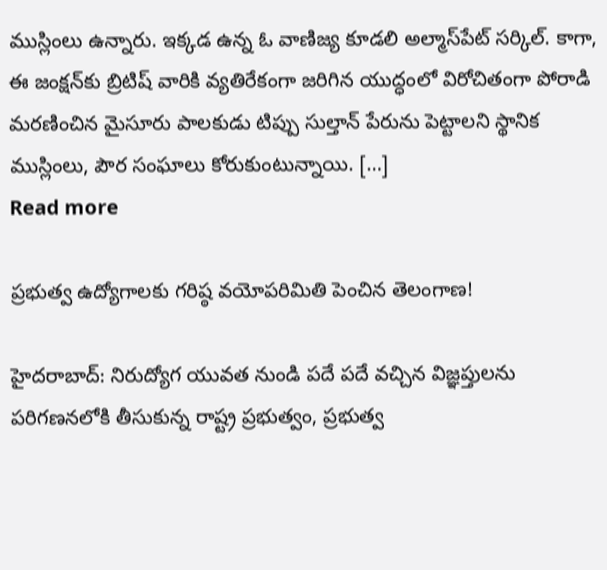ముస్లింలు ఉన్నారు. ఇక్కడ ఉన్న ఓ వాణిజ్య కూడలి అల్మాస్‌పేట్ సర్కిల్. కాగా, ఈ జంక్షన్‌కు బ్రిటిష్ వారికి వ్యతిరేకంగా జరిగిన యుద్ధంలో విరోచితంగా పోరాడి మరణించిన మైసూరు పాలకుడు టిప్పు సుల్తాన్ పేరును పెట్టాలని స్థానిక ముస్లింలు, పౌర సంఘాలు కోరుకుంటున్నాయి. […]
Read more

ప్రభుత్వ ఉద్యోగాలకు గరిష్ఠ వయోపరిమితి పెంచిన తెలంగాణ!

హైదరాబాద్: నిరుద్యోగ యువత నుండి పదే పదే వచ్చిన విజ్ఞప్తులను పరిగణనలోకి తీసుకున్న రాష్ట్ర ప్రభుత్వం, ప్రభుత్వ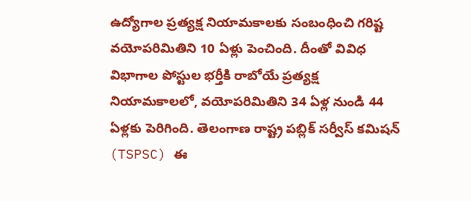ఉద్యోగాల ప్రత్యక్ష నియామకాలకు సంబంధించి గరిష్ట వయోపరిమితిని 10 ఏళ్లు పెంచింది. దీంతో వివిధ విభాగాల పోస్టుల భర్తీకి రాబోయే ప్రత్యక్ష నియామకాలలో, వయోపరిమితిని 34 ఏళ్ల నుండి 44 ఏళ్లకు పెరిగింది. తెలంగాణ రాష్ట్ర పబ్లిక్ సర్వీస్ కమిషన్ (TSPSC) ఈ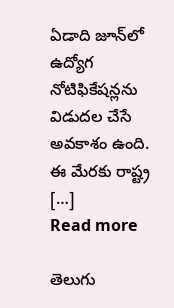ఏడాది జూన్‌లో ఉద్యోగ నోటిఫికేషన్లను విడుదల చేసే అవకాశం ఉంది. ఈ మేరకు రాష్ట్ర […]
Read more

తెలుగు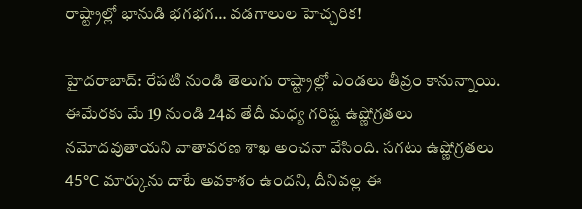రాష్ట్రాల్లో భానుడి భగభగ… వడగాలుల హెచ్చరిక!

హైదరాబాద్‌: రేపటి నుండి తెలుగు రాష్ట్రాల్లో ఎండలు తీవ్రం కానున్నాయి. ఈమేరకు మే 19 నుండి 24వ తేదీ మధ్య గరిష్ట ఉష్ణోగ్రతలు నమోదవుతాయని వాతావరణ శాఖ అంచనా వేసింది. సగటు ఉష్ణోగ్రతలు 45°C మార్కును దాటే అవకాశం ఉందని, దీనివల్ల ఈ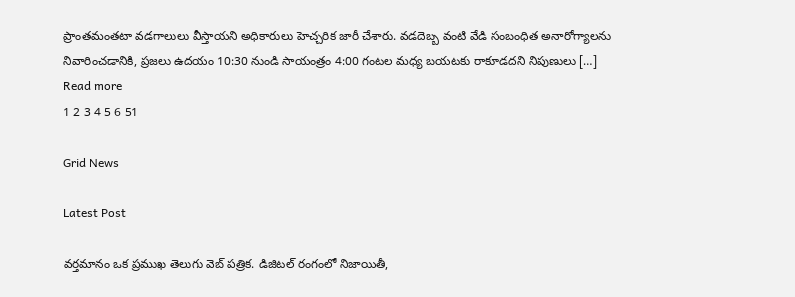ప్రాంతమంతటా వడగాలులు వీస్తాయని అధికారులు హెచ్చరిక జారీ చేశారు. వడదెబ్బ వంటి వేడి సంబంధిత అనారోగ్యాలను నివారించడానికి, ప్రజలు ఉదయం 10:30 నుండి సాయంత్రం 4:00 గంటల మధ్య బయటకు రాకూడదని నిపుణులు […]
Read more
1 2 3 4 5 6 51

Grid News

Latest Post

వర్తమానం ఒక ప్రముఖ తెలుగు వెబ్ పత్రిక. డిజిటల్ రంగంలో నిజాయితీ,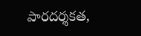పారదర్శకత,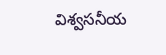విశ్వసనీయ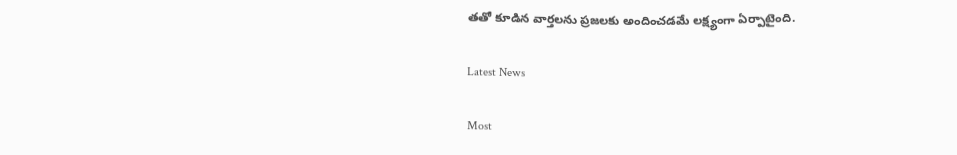తతో కూడిన వార్తలను ప్రజలకు అందించడమే లక్ష్యంగా ఏర్పాటైంది.

Latest News

Most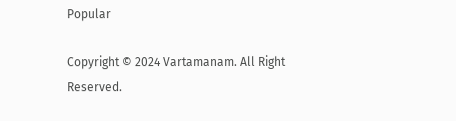Popular

Copyright © 2024 Vartamanam. All Right Reserved.